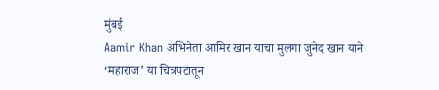मुंबई
Aamir Khan अभिनेता आमिर खान याचा मुलगा जुनेद खान याने ‘महाराज’ या चित्रपटातून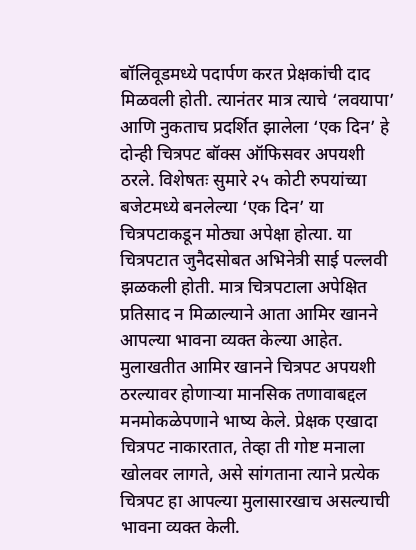बॉलिवूडमध्ये पदार्पण करत प्रेक्षकांची दाद मिळवली होती. त्यानंतर मात्र त्याचे ‘लवयापा’ आणि नुकताच प्रदर्शित झालेला ‘एक दिन’ हे दोन्ही चित्रपट बॉक्स ऑफिसवर अपयशी ठरले. विशेषतः सुमारे २५ कोटी रुपयांच्या बजेटमध्ये बनलेल्या ‘एक दिन’ या चित्रपटाकडून मोठ्या अपेक्षा होत्या. या चित्रपटात जुनैदसोबत अभिनेत्री साई पल्लवी झळकली होती. मात्र चित्रपटाला अपेक्षित प्रतिसाद न मिळाल्याने आता आमिर खानने आपल्या भावना व्यक्त केल्या आहेत.
मुलाखतीत आमिर खानने चित्रपट अपयशी ठरल्यावर होणाऱ्या मानसिक तणावाबद्दल मनमोकळेपणाने भाष्य केले. प्रेक्षक एखादा चित्रपट नाकारतात, तेव्हा ती गोष्ट मनाला खोलवर लागते, असे सांगताना त्याने प्रत्येक चित्रपट हा आपल्या मुलासारखाच असल्याची भावना व्यक्त केली.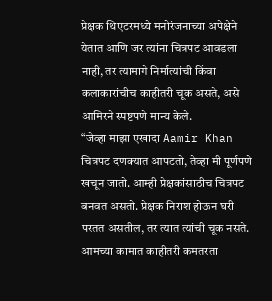प्रेक्षक थिएटरमध्ये मनोरंजनाच्या अपेक्षेने येतात आणि जर त्यांना चित्रपट आवडला नाही, तर त्यामागे निर्मात्यांची किंवा कलाकारांचीच काहीतरी चूक असते, असे आमिरने स्पष्टपणे मान्य केले.
“जेव्हा माझा एखादा Aamir Khan चित्रपट दणक्यात आपटतो, तेव्हा मी पूर्णपणे खचून जातो. आम्ही प्रेक्षकांसाठीच चित्रपट बनवत असतो. प्रेक्षक निराश होऊन घरी परतत असतील, तर त्यात त्यांची चूक नसते. आमच्या कामात काहीतरी कमतरता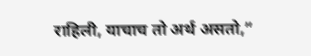राहिली, याचाच तो अर्थ असतो,”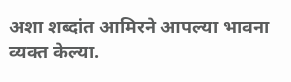अशा शब्दांत आमिरने आपल्या भावना व्यक्त केल्या.